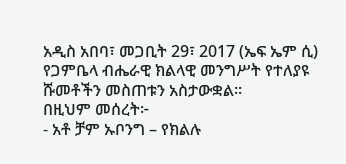አዲስ አበባ፣ መጋቢት 29፣ 2017 (ኤፍ ኤም ሲ) የጋምቤላ ብሔራዊ ክልላዊ መንግሥት የተለያዩ ሹመቶችን መስጠቱን አስታውቋል፡፡
በዚህም መሰረት፦
- አቶ ቻም ኡቦንግ – የክልሉ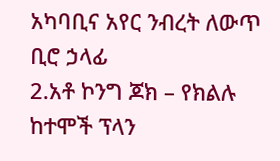አካባቢና አየር ንብረት ለውጥ ቢሮ ኃላፊ
2.አቶ ኮንግ ጆክ – የክልሉ ከተሞች ፕላን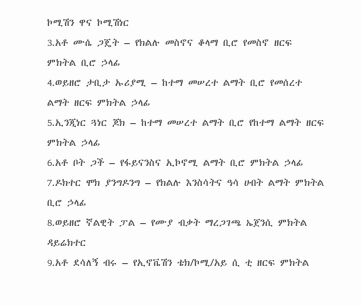ኮሚሽን ዋና ኮሚሽነር
3.አቶ ሙሴ ጋጄት – የክልሉ መስኖና ቆላማ ቢሮ የመስኖ ዘርፍ ምክትል ቢሮ ኃላፊ
4.ወይዘሮ ታቢታ ኡሪያሚ – ከተማ መሠረተ ልማት ቢሮ የመሰረተ ልማት ዘርፍ ምክትል ኃላፊ
5.ኢንጂነር ጓነር ጆክ – ከተማ መሠረተ ልማት ቢሮ የከተማ ልማት ዘርፍ ምክትል ኃላፊ
6.አቶ ቦት ጋች – የፋይናንስና ኢኮኖሚ ልማት ቢሮ ምክትል ኃላፊ
7.ዶክተር ሞክ ያንግዶንግ – የክልሉ እንስሳትና ዓሳ ሀብት ልማት ምክትል ቢሮ ኃላፊ
8.ወይዘሮ ኛልዊት ፓል – የሙያ ብቃት ማረጋገጫ ኤጀንሲ ምክትል ዳይሬክተር
9.አቶ ደሳለኝ ብሩ – የኢኖቬሽን ቴክ/ኮሚ/አይ ሲ ቲ ዘርፍ ምክትል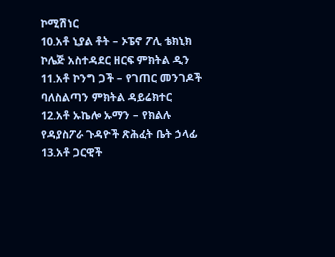ኮሚሽነር
10.አቶ ኒያል ቶት – ኦፔኖ ፖሊ ቴክኒክ ኮሌጅ አስተዳደር ዘርፍ ምክትል ዲን
11.አቶ ኮንግ ጋች – የገጠር መንገዶች ባለስልጣን ምክትል ዳይሬክተር
12.አቶ ኡኬሎ ኡማን – የክልሉ የዳያስፖራ ጉዳዮች ጽሕፈት ቤት ኃላፊ
13.አቶ ጋርዊች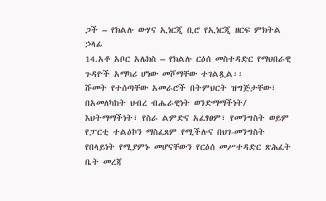ጋች – የክልሉ ውሃና ኢነርጂ ቢሮ የኢነርጂ ዘርፍ ምክትል ኃላፊ
14.አቶ አቦር አሌክስ – የክልሉ ርዕሰ መስተዳድር የማህበራዊ ጉዳዮች አማካሪ ሆነው መሾማቸው ተገልጿል፡፡
ሹመት የተሰጣቸው አመራሮች በትምህርት ዝግጅታቸው፣ በአመለካከት ህብረ ብሔራዊነት ወንድማማችነት/ እህትማማችነት፣ የስራ ልምድና አፈፃፀም፣ የመንግስት ወይም የፓርቲ ተልዕኮን ማስፈጸም የሚችሉና በህገ-መንግስት የበላይነት የሚያምኑ መሆናቸውን የርዕሰ መሥተዳድር ጽሕፈት ቤት መረጃ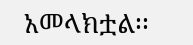አመላክቷል፡፡